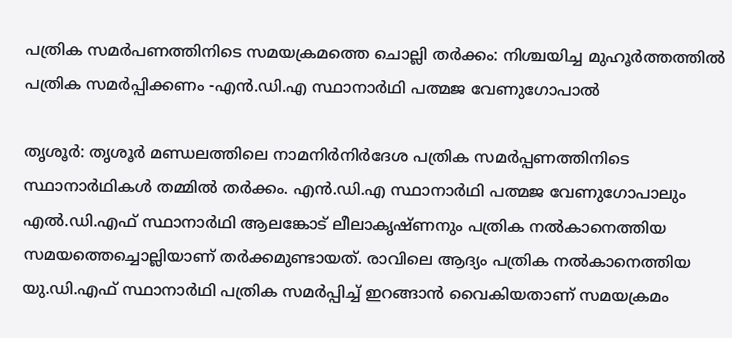പത്രിക സമർപണത്തിനിടെ സമയക്രമത്തെ ചൊല്ലി തർക്കം: നിശ്ചയിച്ച മുഹൂർത്തത്തിൽ പത്രിക സമർപ്പിക്കണം -എൻ.ഡി.എ സ്ഥാനാർഥി പത്മജ വേണുഗോപാൽ

തൃശൂർ: തൃശൂർ മണ്ഡലത്തിലെ നാമനിർനിർദേശ പത്രിക സമർപ്പണത്തിനിടെ സ്ഥാനാർഥികൾ തമ്മിൽ തർക്കം. എൻ.ഡി.എ സ്ഥാനാർഥി പത്മജ വേണുഗോപാലും എൽ.ഡി.എഫ് സ്ഥാനാർഥി ആലങ്കോട് ലീലാകൃഷ്ണനും പത്രിക നൽകാനെത്തിയ സമയത്തെച്ചൊല്ലിയാണ് തർക്കമുണ്ടായത്. രാവിലെ ആദ്യം പത്രിക നൽകാനെത്തിയ യു.ഡി.എഫ് സ്ഥാനാർഥി പത്രിക സമർപ്പിച്ച് ഇറങ്ങാൻ വൈകിയതാണ് സമയക്രമം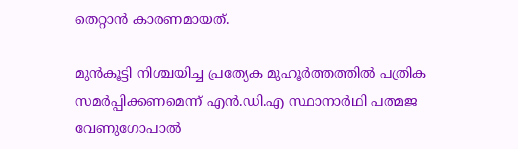തെറ്റാൻ കാരണമായത്.

മുൻകൂട്ടി നിശ്ചയിച്ച പ്രത്യേക മുഹൂർത്തത്തിൽ പത്രിക സമർപ്പിക്കണമെന്ന് എൻ.ഡി.എ സ്ഥാനാർഥി പത്മജ വേണുഗോപാൽ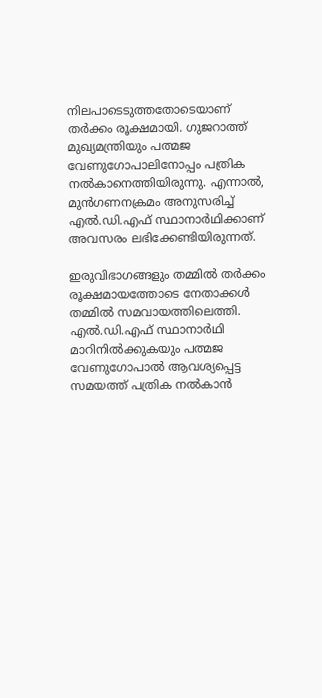നിലപാടെടുത്തതോടെയാണ് തർക്കം രൂക്ഷമായി. ഗുജറാത്ത് മുഖ്യമന്ത്രിയും പത്മജ വേണുഗോപാലിനോപ്പം പത്രിക നൽകാനെത്തിയിരുന്നു. എന്നാൽ, മുൻഗണനക്രമം അനുസരിച്ച് എൽ.ഡി.എഫ് സ്ഥാനാർഥിക്കാണ് അവസരം ലഭിക്കേണ്ടിയിരുന്നത്.

ഇരുവിഭാഗങ്ങളും തമ്മിൽ തർക്കം രൂക്ഷമായത്തോടെ നേതാക്കൾ തമ്മിൽ സമവായത്തിലെത്തി. എൽ.ഡി.എഫ് സ്ഥാനാർഥി മാറിനിൽക്കുകയും പത്മജ വേണുഗോപാൽ ആവശ്യപ്പെട്ട സമയത്ത് പത്രിക നൽകാൻ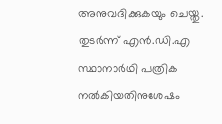അനുവദിക്കുകയും ചെയ്തു. തുടർന്ന് എൻ.ഡി.എ സ്ഥാനാർഥി പത്രിക നൽകിയതിനുശേഷം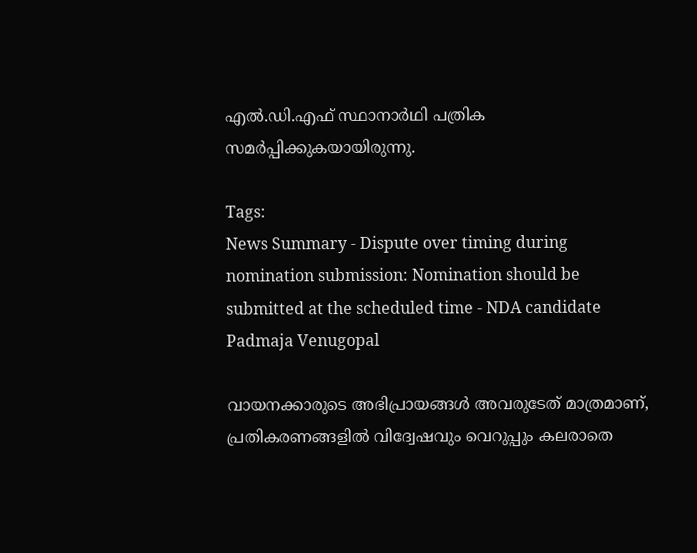എൽ.ഡി.എഫ് സ്ഥാനാർഥി പത്രിക സമർപ്പിക്കുകയായിരുന്നു.

Tags:
News Summary - Dispute over timing during nomination submission: Nomination should be submitted at the scheduled time - NDA candidate Padmaja Venugopal

വായനക്കാരുടെ അഭിപ്രായങ്ങള്‍ അവരുടേത് മാത്രമാണ്, പ്രതികരണങ്ങളിൽ വിദ്വേഷവും വെറുപ്പും കലരാതെ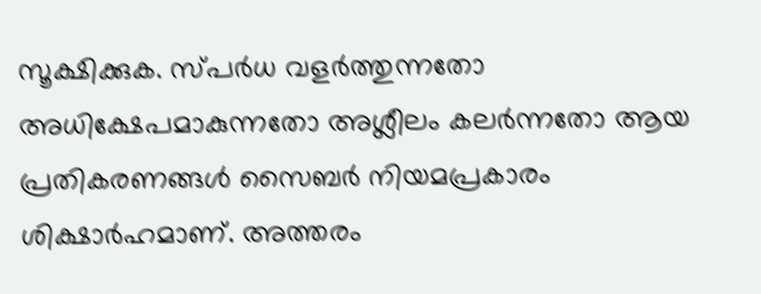സൂക്ഷിക്കുക. സ്പർധ വളർത്തുന്നതോ അധിക്ഷേപമാകുന്നതോ അശ്ലീലം കലർന്നതോ ആയ പ്രതികരണങ്ങൾ സൈബർ നിയമപ്രകാരം ശിക്ഷാർഹമാണ്. അത്തരം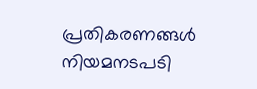പ്രതികരണങ്ങൾ നിയമനടപടി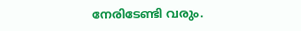നേരിടേണ്ടി വരും.